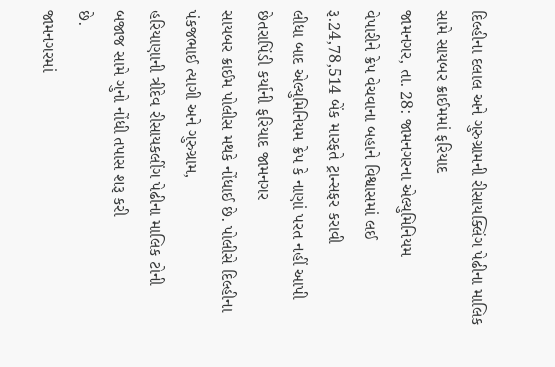દિલ્હીના દલાલ અને ગુરુગ્રામની રીસાયક્લિંગ પેઢીના માલિક સામે સાયબર ક્રાઈમમાં ફરિયાદ
જામનગર, તા. 28: જામનગરના એલ્યુમિનિયમ
વેપારીને ક્રેપ વેચવાના બહાને વિશ્વાસમાં લઈ રૂ.24,78,514 બેંક મારફતે ટ્રાન્સફર કરાવી
લીધા બાદ એલ્યુમિનિયમ ક્રેપ કે નાણાં પરત નહીં આપી છેતરાપિંડી કર્યાની ફરિયાદ જામનગર
સાયબર ક્રાઈમ પોલીસ મથકે નોંધાઈ છે. પોલીસે દિલ્હીના પંકજભાઈ ત્યાગી અને ગુરુગ્રામ,
હરિયાણાની ત્રીદેવ રીસાયકલીંગ પેઢીના માલિક ટોની બજાજ સામે ગુનો નોંધી તપાસ શરૂ કરી
છે.
જામનગરમાં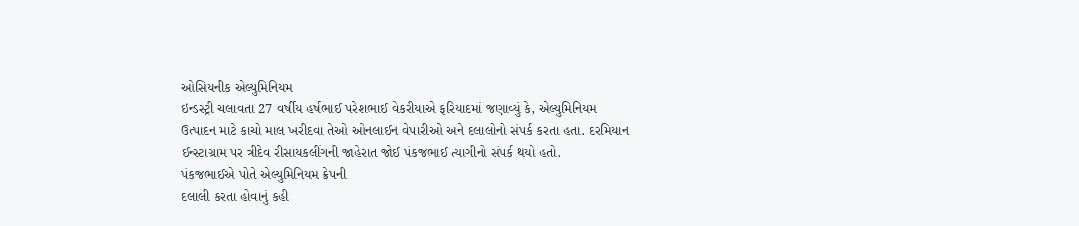ઓસિયનીક એલ્યુમિનિયમ
ઇન્ડસ્ટ્રી ચલાવતા 27 વર્ષીય હર્ષભાઈ પરેશભાઈ વેકરીયાએ ફરિયાદમાં જણાવ્યું કે, એલ્યુમિનિયમ
ઉત્પાદન માટે કાચો માલ ખરીદવા તેઓ ઓનલાઈન વેપારીઓ અને દલાલોનો સંપર્ક કરતા હતા. દરમિયાન
ઈન્સ્ટાગ્રામ પર ત્રીદેવ રીસાયકલીંગની જાહેરાત જોઈ પંકજભાઈ ત્યાગીનો સંપર્ક થયો હતો.
પંકજભાઈએ પોતે એલ્યુમિનિયમ ક્રેપની
દલાલી કરતા હોવાનું કહી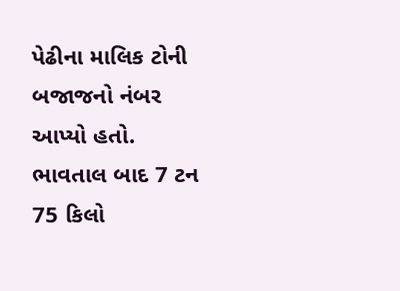પેઢીના માલિક ટોની બજાજનો નંબર આપ્યો હતો. ભાવતાલ બાદ 7 ટન
75 કિલો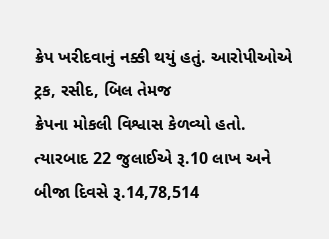ક્રેપ ખરીદવાનું નક્કી થયું હતું. આરોપીઓએ ટ્રક, રસીદ, બિલ તેમજ
ક્રેપના મોકલી વિશ્વાસ કેળવ્યો હતો. ત્યારબાદ 22 જુલાઈએ રૂ.10 લાખ અને
બીજા દિવસે રૂ.14,78,514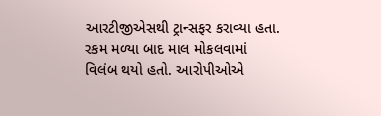આરટીજીએસથી ટ્રાન્સફર કરાવ્યા હતા. રકમ મળ્યા બાદ માલ મોકલવામાં
વિલંબ થયો હતો. આરોપીઓએ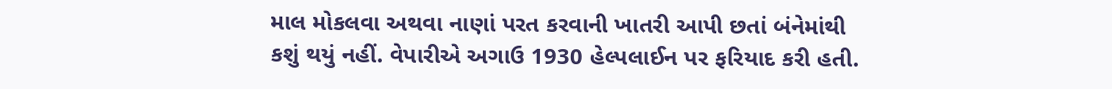માલ મોકલવા અથવા નાણાં પરત કરવાની ખાતરી આપી છતાં બંનેમાંથી
કશું થયું નહીં. વેપારીએ અગાઉ 1930 હેલ્પલાઈન પર ફરિયાદ કરી હતી.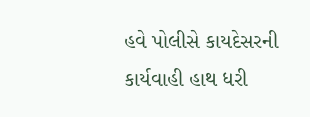હવે પોલીસે કાયદેસરની
કાર્યવાહી હાથ ધરી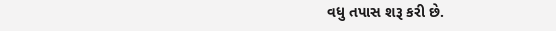વધુ તપાસ શરૂ કરી છે.